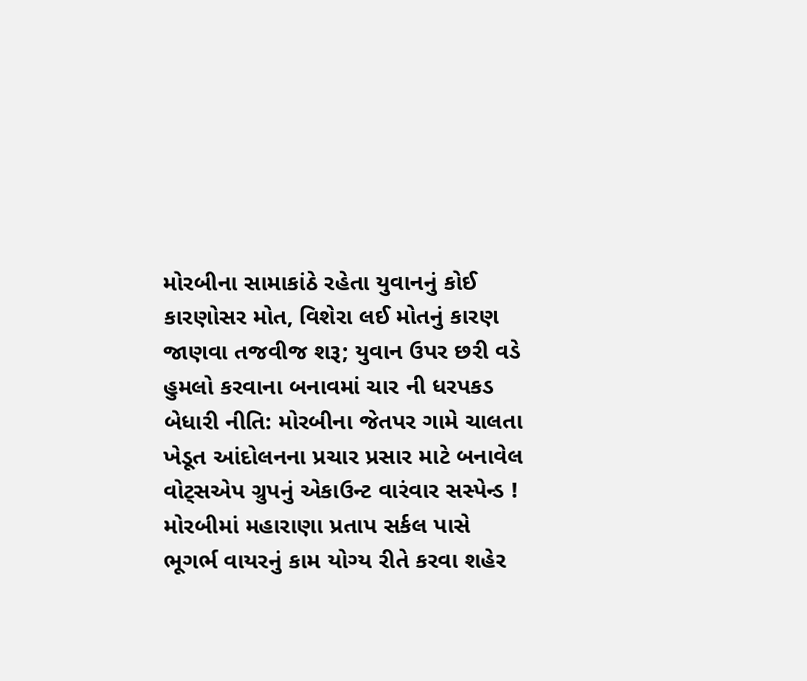મોરબીના સામાકાંઠે રહેતા યુવાનનું કોઈ કારણોસર મોત, વિશેરા લઈ મોતનું કારણ જાણવા તજવીજ શરૂ; યુવાન ઉપર છરી વડે હુમલો કરવાના બનાવમાં ચાર ની ધરપકડ બેધારી નીતિ: મોરબીના જેતપર ગામે ચાલતા ખેડૂત આંદોલનના પ્રચાર પ્રસાર માટે બનાવેલ વોટ્સએપ ગ્રુપનું એકાઉન્ટ વારંવાર સસ્પેન્ડ !  મોરબીમાં મહારાણા પ્રતાપ સર્કલ પાસે ભૂગર્ભ વાયરનું કામ યોગ્ય રીતે કરવા શહેર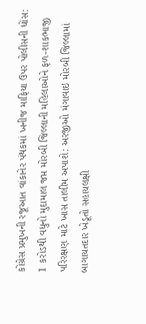કોંગ્રેસ પ્રમુખની રજૂઆત વાંકાનેર પંથકમાં ખનીજ માફિયા ઉપર પોલીસની ધોંસ: 1 કરોડથી વધુનો મુદામાલ જપ્ત મોરબી જિલ્લાની મહિલાઓને ફળ-શાકભાજી પરિરક્ષણ માટે ખાસ તાલીમ અપાશે: અરજીઓ મંગાવાઇ મોરબી જિલ્લામાં બાગાયતદાર ખેડૂતો સહાયલક્ષી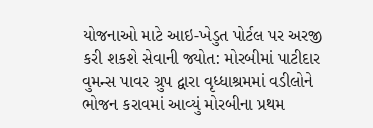યોજનાઓ માટે આઇ-ખેડુત પોર્ટલ પર અરજી કરી શકશે સેવાની જ્યોત: મોરબીમાં પાટીદાર વુમન્સ પાવર ગ્રુપ દ્વારા વૃધ્ધાશ્રમમાં વડીલોને ભોજન કરાવમાં આવ્યું મોરબીના પ્રથમ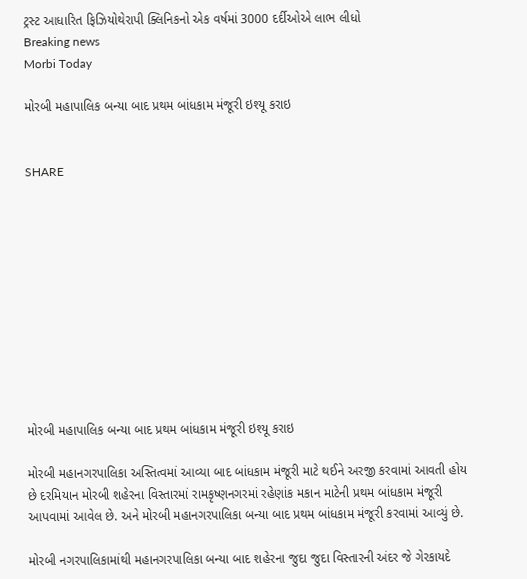ટ્રસ્ટ આધારિત ફિઝિયોથેરાપી ક્લિનિકનો એક વર્ષમાં 3000 દર્દીઓએ લાભ લીધો
Breaking news
Morbi Today

મોરબી મહાપાલિક બન્યા બાદ પ્રથમ બાંધકામ મંજૂરી ઇશ્યૂ કરાઇ


SHARE











મોરબી મહાપાલિક બન્યા બાદ પ્રથમ બાંધકામ મંજૂરી ઇશ્યૂ કરાઇ

મોરબી મહાનગરપાલિકા અસ્તિત્વમાં આવ્યા બાદ બાંધકામ મંજૂરી માટે થઈને અરજી કરવામાં આવતી હોય છે દરમિયાન મોરબી શહેરના વિસ્તારમાં રામકૃષ્ણનગરમાં રહેણાંક મકાન માટેની પ્રથમ બાંધકામ મંજૂરી આપવામાં આવેલ છે. અને મોરબી મહાનગરપાલિકા બન્યા બાદ પ્રથમ બાંધકામ મંજૂરી કરવામાં આવ્યું છે.

મોરબી નગરપાલિકામાંથી મહાનગરપાલિકા બન્યા બાદ શહેરના જુદા જુદા વિસ્તારની અંદર જે ગેરકાયદે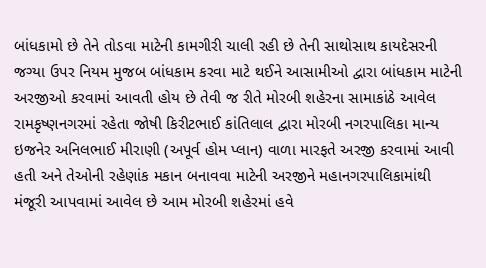બાંધકામો છે તેને તોડવા માટેની કામગીરી ચાલી રહી છે તેની સાથોસાથ કાયદેસરની જગ્યા ઉપર નિયમ મુજબ બાંધકામ કરવા માટે થઈને આસામીઓ દ્વારા બાંધકામ માટેની અરજીઓ કરવામાં આવતી હોય છે તેવી જ રીતે મોરબી શહેરના સામાકાંઠે આવેલ રામકૃષ્ણનગરમાં રહેતા જોષી કિરીટભાઈ કાંતિલાલ દ્વારા મોરબી નગરપાલિકા માન્ય ઇજનેર અનિલભાઈ મીરાણી (અપૂર્વ હોમ પ્લાન) વાળા મારફતે અરજી કરવામાં આવી હતી અને તેઓની રહેણાંક મકાન બનાવવા માટેની અરજીને મહાનગરપાલિકામાંથી મંજૂરી આપવામાં આવેલ છે આમ મોરબી શહેરમાં હવે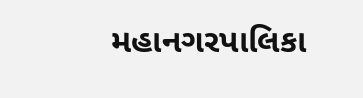મહાનગરપાલિકા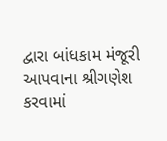દ્વારા બાંધકામ મંજૂરી આપવાના શ્રીગણેશ કરવામાં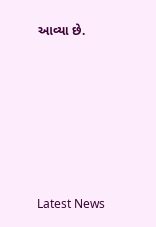આવ્યા છે.






Latest News